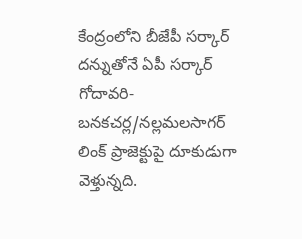కేంద్రంలోని బీజేపీ సర్కార్ దన్నుతోనే ఏపీ సర్కార్ గోదావరి-బనకచర్ల/నల్లమలసాగర్ లింక్ ప్రాజెక్టుపై దూకుడుగా వెళ్తున్నది.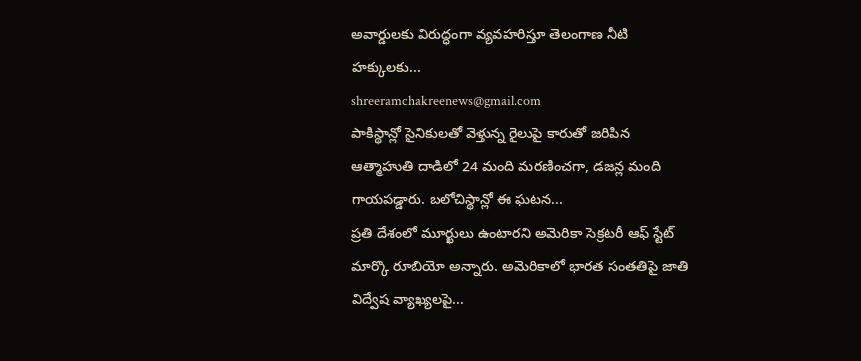అవార్డులకు విరుద్ధంగా వ్యవహరిస్తూ తెలంగాణ నీటి హక్కులకు...
shreeramchakreenews@gmail.com
పాకిస్థాన్లో సైనికులతో వెళ్తున్న రైలుపై కారుతో జరిపిన ఆత్మాహుతి దాడిలో 24 మంది మరణించగా, డజన్ల మంది గాయపడ్డారు. బలోచిస్థాన్లో ఈ ఘటన...
ప్రతి దేశంలో మూర్ఖులు ఉంటారని అమెరికా సెక్రటరీ ఆఫ్ స్టేట్ మార్కొ రూబియో అన్నారు. అమెరికాలో భారత సంతతిపై జాతి విద్వేష వ్యాఖ్యలపై...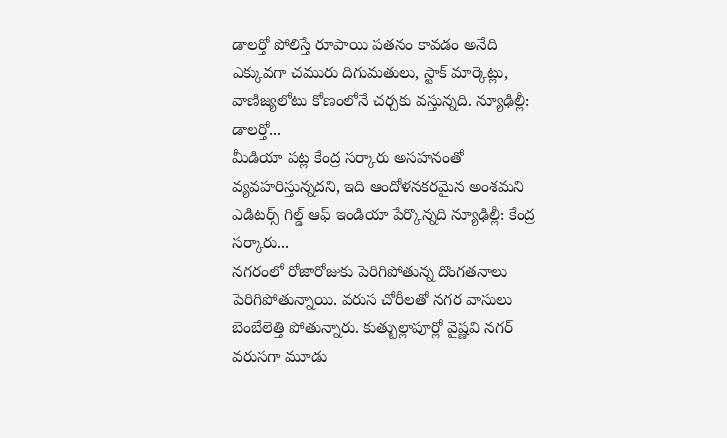డాలర్తో పోలిస్తే రూపాయి పతనం కావడం అనేది ఎక్కువగా చమురు దిగుమతులు, స్టాక్ మార్కెట్లు, వాణిజ్యలోటు కోణంలోనే చర్చకు వస్తున్నది. న్యూఢిల్లీ: డాలర్తో...
మీడియా పట్ల కేంద్ర సర్కారు అసహనంతో వ్యవహరిస్తున్నదని, ఇది ఆందోళనకరమైన అంశమని ఎడిటర్స్ గిల్డ్ ఆఫ్ ఇండియా పేర్కొన్నది న్యూఢిల్లీ: కేంద్ర సర్కారు...
నగరంలో రోజారోజుకు పెరిగిపోతున్న దొంగతనాలు పెరిగిపోతున్నాయి. వరుస చోరీలతో నగర వాసులు బెంబేలెత్తి పోతున్నారు. కుత్బుల్లాపూర్లో వైష్ణవి నగర్ వరుసగా మూడు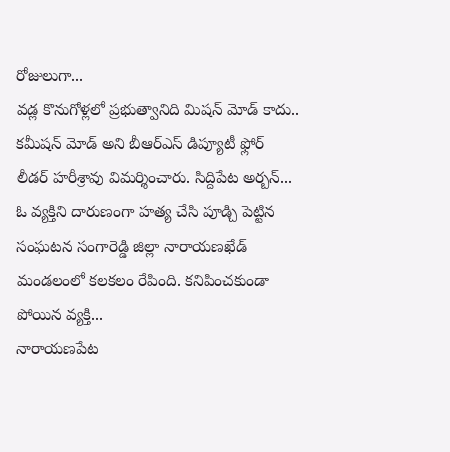రోజులుగా...
వడ్ల కొనుగోళ్లలో ప్రభుత్వానిది మిషన్ మోడ్ కాదు.. కమీషన్ మోడ్ అని బీఆర్ఎస్ డిప్యూటీ ఫ్లోర్ లీడర్ హరీశ్రావు విమర్శించారు. సిద్దిపేట అర్బన్...
ఓ వ్యక్తిని దారుణంగా హత్య చేసి పూడ్చి పెట్టిన సంఘటన సంగారెడ్డి జిల్లా నారాయణఖేడ్ మండలంలో కలకలం రేపింది. కనిపించకుండా పోయిన వ్యక్తి...
నారాయణపేట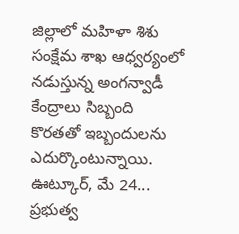జిల్లాలో మహిళా శిశు సంక్షేమ శాఖ ఆధ్వర్యంలో నడుస్తున్న అంగన్వాడీ కేంద్రాలు సిబ్బంది కొరతతో ఇబ్బందులను ఎదుర్కొంటున్నాయి. ఊట్కూర్, మే 24...
ప్రభుత్వ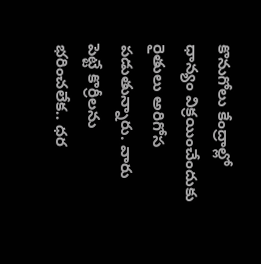కొనుగోలు కేంద్రాల్లో ధాన్యం విక్రయించేందుకు రైతులు అరిగోస పడుతున్నారు. వారు పెట్టే కొర్రీలను భరించలేక.. ధర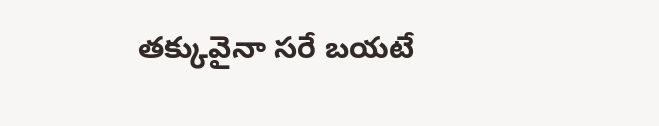తక్కువైనా సరే బయటే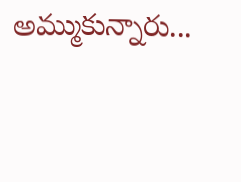అమ్ముకున్నారు...